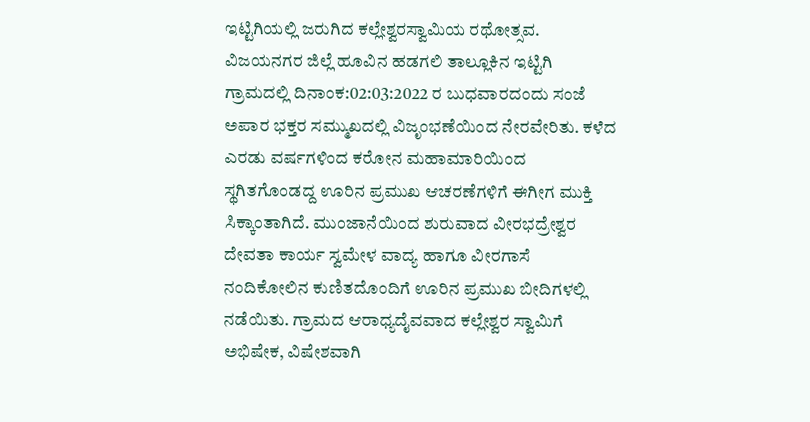ಇಟ್ಟಿಗಿಯಲ್ಲಿ ಜರುಗಿದ ಕಲ್ಲೇಶ್ವರಸ್ವಾಮಿಯ ರಥೋತ್ಸವ. ವಿಜಯನಗರ ಜಿಲ್ಲೆ ಹೂವಿನ ಹಡಗಲಿ ತಾಲ್ಲೂಕಿನ ಇಟ್ಟಿಗಿ ಗ್ರಾಮದಲ್ಲಿ ದಿನಾಂಕ:02:03:2022 ರ ಬುಧವಾರದಂದು ಸಂಜೆ ಅಪಾರ ಭಕ್ತರ ಸಮ್ಮುಖದಲ್ಲಿ ವಿಜೃಂಭಣೆಯಿಂದ ನೇರವೇರಿತು. ಕಳೆದ ಎರಡು ವರ್ಷಗಳಿಂದ ಕರೋನ ಮಹಾಮಾರಿಯಿಂದ ಸ್ಥಗಿತಗೊಂಡದ್ದ ಊರಿನ ಪ್ರಮುಖ ಆಚರಣೆಗಳಿಗೆ ಈಗೀಗ ಮುಕ್ತಿ ಸಿಕ್ಕಾಂತಾಗಿದೆ. ಮುಂಜಾನೆಯಿಂದ ಶುರುವಾದ ವೀರಭದ್ರೇಶ್ವರ ದೇವತಾ ಕಾರ್ಯ ಸ್ವಮೇಳ ವಾದ್ಯ ಹಾಗೂ ವೀರಗಾಸೆ ನಂದಿಕೋಲಿನ ಕುಣಿತದೊಂದಿಗೆ ಊರಿನ ಪ್ರಮುಖ ಬೀದಿಗಳಲ್ಲಿ ನಡೆಯಿತು. ಗ್ರಾಮದ ಆರಾಧ್ಯದೈವವಾದ ಕಲ್ಲೇಶ್ವರ ಸ್ವಾಮಿಗೆ ಅಭಿಷೇಕ, ವಿಷೇಶವಾಗಿ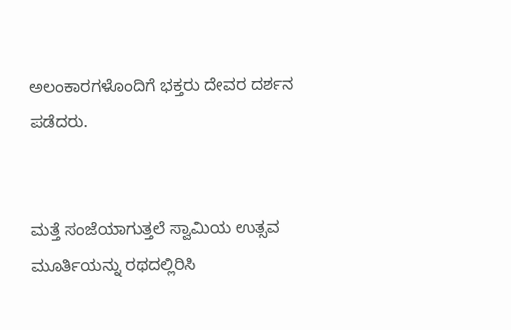ಅಲಂಕಾರಗಳೊಂದಿಗೆ ಭಕ್ತರು ದೇವರ ದರ್ಶನ ಪಡೆದರು.


ಮತ್ತೆ ಸಂಜೆಯಾಗುತ್ತಲೆ ಸ್ವಾಮಿಯ ಉತ್ಸವ ಮೂರ್ತಿಯನ್ನು ರಥದಲ್ಲಿರಿಸಿ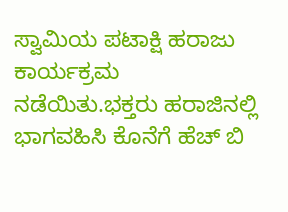ಸ್ವಾಮಿಯ ಪಟಾಕ್ಷಿ ಹರಾಜು ಕಾರ್ಯಕ್ರಮ ನಡೆಯಿತು.ಭಕ್ತರು ಹರಾಜಿನಲ್ಲಿ ಭಾಗವಹಿಸಿ ಕೊನೆಗೆ ಹೆಚ್ ಬಿ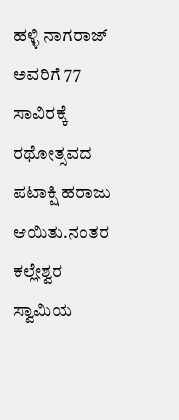ಹಳ್ಳಿ ನಾಗರಾಜ್ ಅವರಿಗೆ 77 ಸಾವಿರಕ್ಕೆ ರಥೋತ್ಸವದ ಪಟಾಕ್ಷಿ ಹರಾಜು ಆಯಿತು.ನಂತರ ಕಲ್ಲೇಶ್ವರ ಸ್ವಾಮಿಯ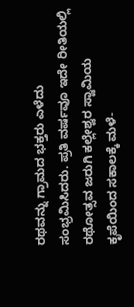ರಥವನ್ನು ಗ್ರಾಮದ ಭಕ್ತರು ಎಳೆದು ಸಂಭ್ರಮಿಸಿದರು. ಪ್ರತಿ ವರ್ಷವೂ ಇದೇ ರೀತಿಯಲ್ಲಿ ರಥೋತ್ಸವ ಜರುಗಿ ಕಲ್ಲೇಶ್ವರ ಸ್ವಾಮಿಯ ಕೃಪೆಯಿಂದ ಸಕಾಲಕ್ಕೆ ಮಳೆ-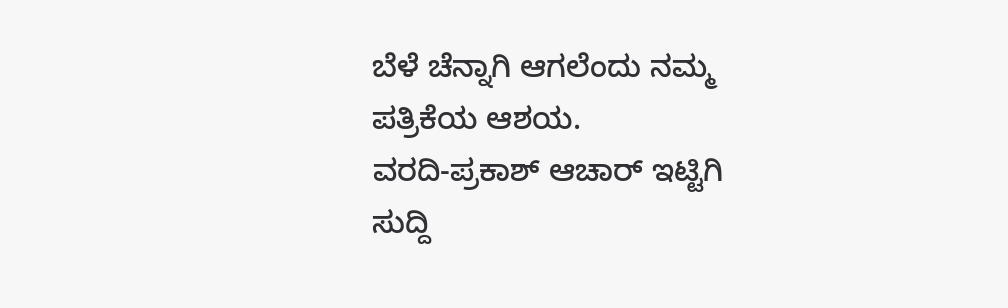ಬೆಳೆ ಚೆನ್ನಾಗಿ ಆಗಲೆಂದು ನಮ್ಮ ಪತ್ರಿಕೆಯ ಆಶಯ.
ವರದಿ-ಪ್ರಕಾಶ್ ಆಚಾರ್ ಇಟ್ಟಿಗಿ
ಸುದ್ದಿ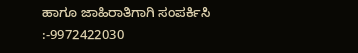ಹಾಗೂ ಜಾಹಿರಾತಿಗಾಗಿ ಸಂಪರ್ಕಿಸಿ :-9972422030